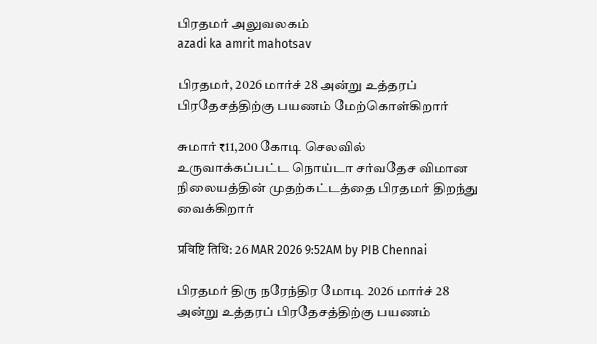பிரதமர் அலுவலகம்
azadi ka amrit mahotsav

பிரதமர், 2026 மார்ச் 28 அன்று உத்தரப் பிரதேசத்திற்கு பயணம் மேற்கொள்கிறார்

சுமார் ₹11,200 கோடி செலவில் உருவாக்கப்பட்ட நொய்டா சர்வதேச விமான நிலையத்தின் முதற்கட்டத்தை பிரதமர் திறந்து வைக்கிறார்

प्रविष्टि तिथि: 26 MAR 2026 9:52AM by PIB Chennai

பிரதமர் திரு நரேந்திர மோடி 2026 மார்ச் 28 அன்று உத்தரப் பிரதேசத்திற்கு பயணம்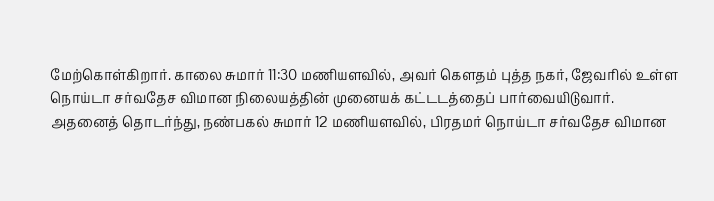மேற்கொள்கிறார். காலை சுமார் 11:30 மணியளவில், அவர் கௌதம் புத்த நகர், ஜேவரில் உள்ள நொய்டா சர்வதேச விமான நிலையத்தின் முனையக் கட்டடத்தைப் பார்வையிடுவார். அதனைத் தொடர்ந்து, நண்பகல் சுமார் 12 மணியளவில், பிரதமர் நொய்டா சர்வதேச விமான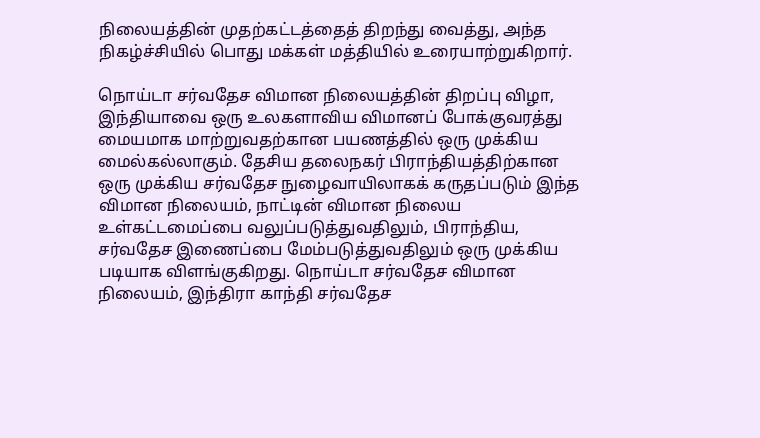நிலையத்தின் முதற்கட்டத்தைத் திறந்து வைத்து, அந்த நிகழ்ச்சியில் பொது மக்கள் மத்தியில் உரையாற்றுகிறார்.

நொய்டா சர்வதேச விமான நிலையத்தின் திறப்பு விழா, இந்தியாவை ஒரு உலகளாவிய விமானப் போக்குவரத்து மையமாக மாற்றுவதற்கான பயணத்தில் ஒரு முக்கிய மைல்கல்லாகும். தேசிய தலைநகர் பிராந்தியத்திற்கான ஒரு முக்கிய சர்வதேச நுழைவாயிலாகக் கருதப்படும் இந்த விமான நிலையம், நாட்டின் விமான நிலைய உள்கட்டமைப்பை வலுப்படுத்துவதிலும், பிராந்திய, சர்வதேச இணைப்பை மேம்படுத்துவதிலும் ஒரு முக்கிய படியாக விளங்குகிறது. நொய்டா சர்வதேச விமான நிலையம், இந்திரா காந்தி சர்வதேச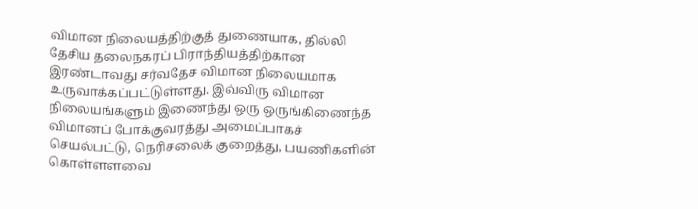விமான நிலையத்திற்குத் துணையாக, தில்லி தேசிய தலைநகரப் பிராந்தியத்திற்கான இரண்டாவது சர்வதேச விமான நிலையமாக உருவாக்கப்பட்டுள்ளது. இவ்விரு விமான நிலையங்களும் இணைந்து ஒரு ஒருங்கிணைந்த விமானப் போக்குவரத்து அமைப்பாகச் செயல்பட்டு, நெரிசலைக் குறைத்து, பயணிகளின் கொள்ளளவை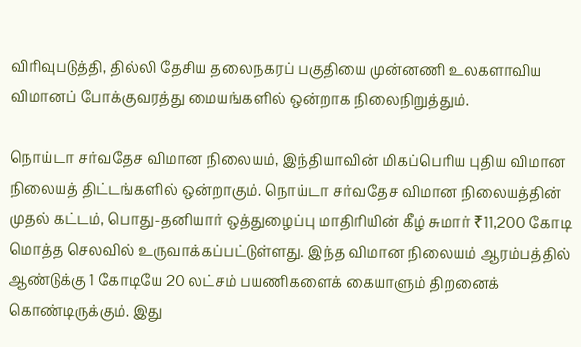விரிவுபடுத்தி, தில்லி தேசிய தலைநகரப் பகுதியை முன்னணி உலகளாவிய விமானப் போக்குவரத்து மையங்களில் ஒன்றாக நிலைநிறுத்தும்.

நொய்டா சர்வதேச விமான நிலையம், இந்தியாவின் மிகப்பெரிய புதிய விமான நிலையத் திட்டங்களில் ஒன்றாகும். நொய்டா சர்வதேச விமான நிலையத்தின் முதல் கட்டம், பொது-தனியார் ஒத்துழைப்பு மாதிரியின் கீழ் சுமார் ₹11,200 கோடி மொத்த செலவில் உருவாக்கப்பட்டுள்ளது. இந்த விமான நிலையம் ஆரம்பத்தில் ஆண்டுக்கு 1 கோடியே 20 லட்சம் பயணிகளைக் கையாளும் திறனைக் கொண்டிருக்கும். இது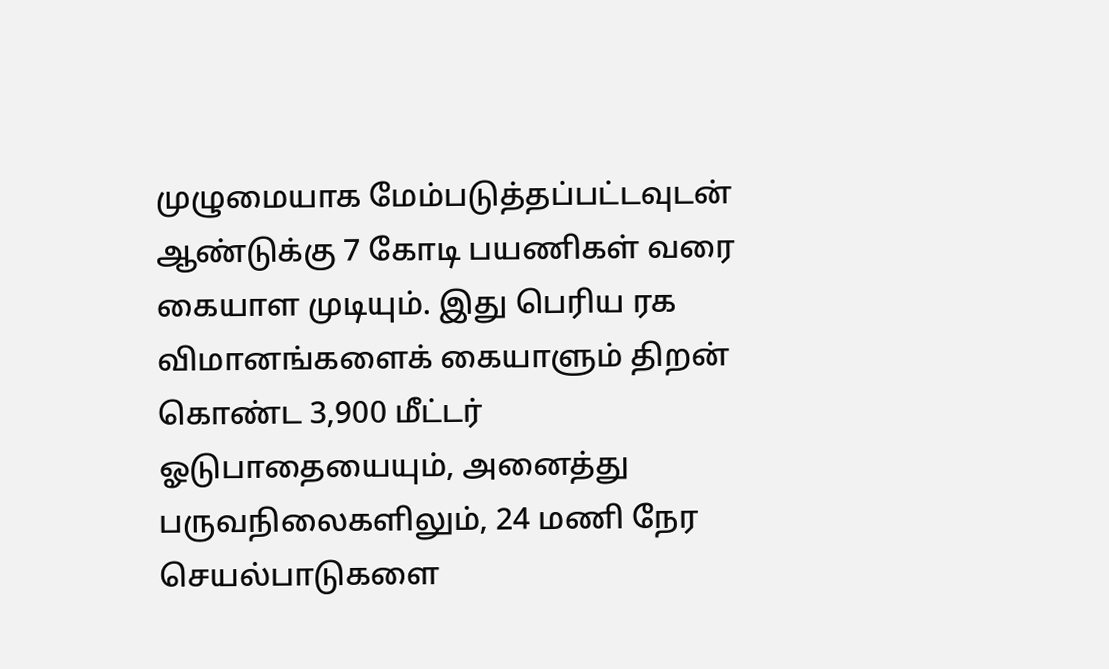முழுமையாக மேம்படுத்தப்பட்டவுடன் ஆண்டுக்கு 7 கோடி பயணிகள் வரை கையாள முடியும். இது பெரிய ரக விமானங்களைக் கையாளும் திறன் கொண்ட 3,900 மீட்டர் ஓடுபாதையையும், அனைத்து பருவநிலைகளிலும், 24 மணி நேர செயல்பாடுகளை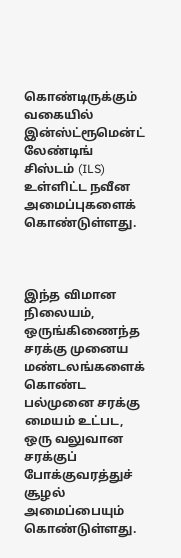கொண்டிருக்கும் வகையில் இன்ஸ்ட்ரூமென்ட் லேண்டிங் சிஸ்டம் (ILS) உள்ளிட்ட நவீன அமைப்புகளைக் கொண்டுள்ளது.



இந்த விமான நிலையம், ஒருங்கிணைந்த சரக்கு முனைய மண்டலங்களைக் கொண்ட பல்முனை சரக்கு மையம் உட்பட, ஒரு வலுவான சரக்குப் போக்குவரத்துச் சூழல் அமைப்பையும் கொண்டுள்ளது.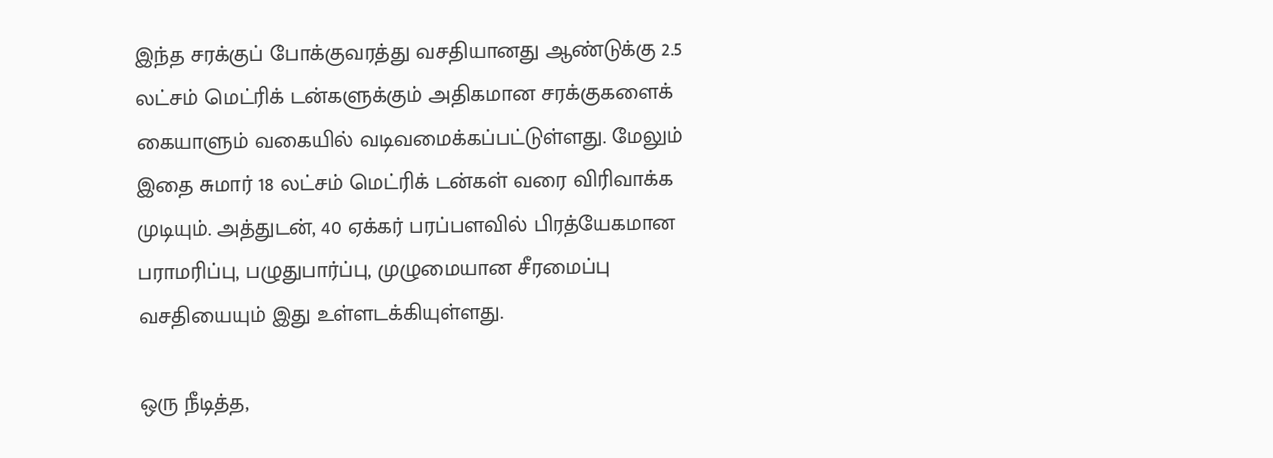இந்த சரக்குப் போக்குவரத்து வசதியானது ஆண்டுக்கு 2.5 லட்சம் மெட்ரிக் டன்களுக்கும் அதிகமான சரக்குகளைக் கையாளும் வகையில் வடிவமைக்கப்பட்டுள்ளது. மேலும் இதை சுமார் 18 லட்சம் மெட்ரிக் டன்கள் வரை விரிவாக்க முடியும். அத்துடன், 40 ஏக்கர் பரப்பளவில் பிரத்யேகமான பராமரிப்பு, பழுதுபார்ப்பு, முழுமையான சீரமைப்பு வசதியையும் இது உள்ளடக்கியுள்ளது.

ஒரு நீடித்த,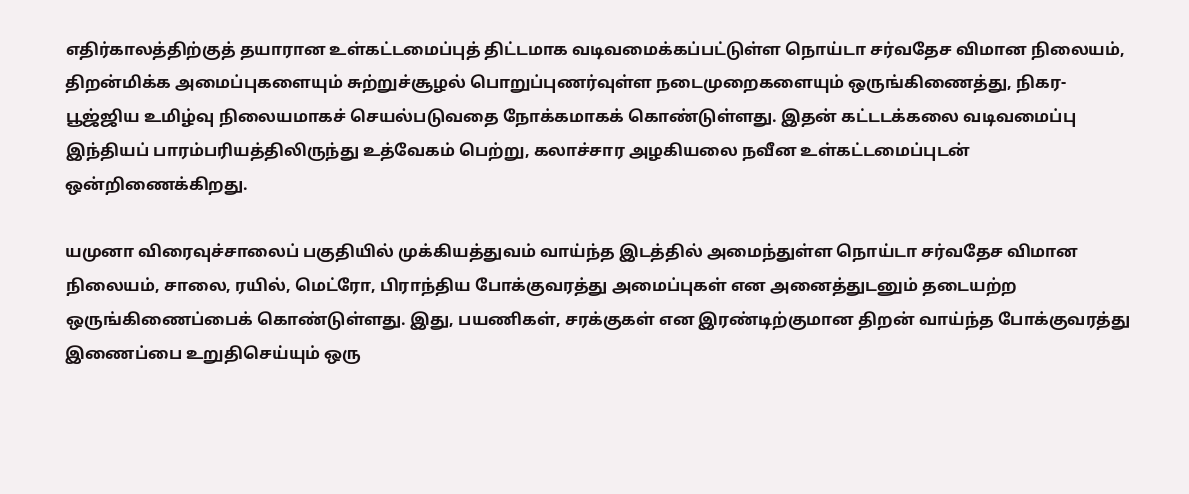எதிர்காலத்திற்குத் தயாரான உள்கட்டமைப்புத் திட்டமாக வடிவமைக்கப்பட்டுள்ள நொய்டா சர்வதேச விமான நிலையம், திறன்மிக்க அமைப்புகளையும் சுற்றுச்சூழல் பொறுப்புணர்வுள்ள நடைமுறைகளையும் ஒருங்கிணைத்து, நிகர-பூஜ்ஜிய உமிழ்வு நிலையமாகச் செயல்படுவதை நோக்கமாகக் கொண்டுள்ளது. இதன் கட்டடக்கலை வடிவமைப்பு இந்தியப் பாரம்பரியத்திலிருந்து உத்வேகம் பெற்று, கலாச்சார அழகியலை நவீன உள்கட்டமைப்புடன் ஒன்றிணைக்கிறது.

யமுனா விரைவுச்சாலைப் பகுதியில் முக்கியத்துவம் வாய்ந்த இடத்தில் அமைந்துள்ள நொய்டா சர்வதேச விமான நிலையம், சாலை, ரயில், மெட்ரோ, பிராந்திய போக்குவரத்து அமைப்புகள் என அனைத்துடனும் தடையற்ற ஒருங்கிணைப்பைக் கொண்டுள்ளது. இது, பயணிகள், சரக்குகள் என இரண்டிற்குமான திறன் வாய்ந்த போக்குவரத்து இணைப்பை உறுதிசெய்யும் ஒரு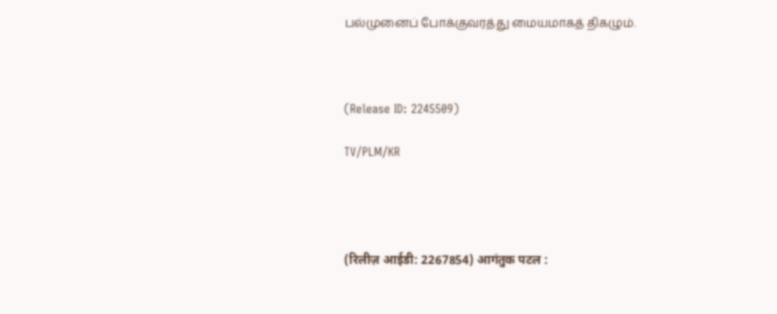பல்முனைப் போக்குவரத்து மையமாகத் திகழும்.



(Release ID: 2245509)

TV/PLM/KR




(रिलीज़ आईडी: 2267854) आगंतुक पटल :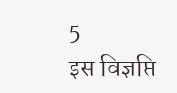5
इस विज्ञप्ति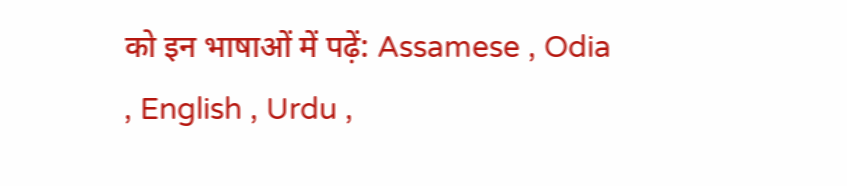को इन भाषाओं में पढ़ें: Assamese , Odia , English , Urdu ,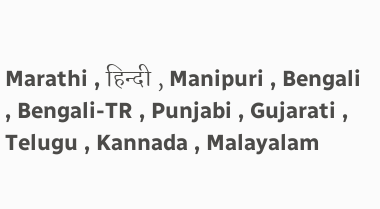Marathi , हिन्दी , Manipuri , Bengali , Bengali-TR , Punjabi , Gujarati , Telugu , Kannada , Malayalam